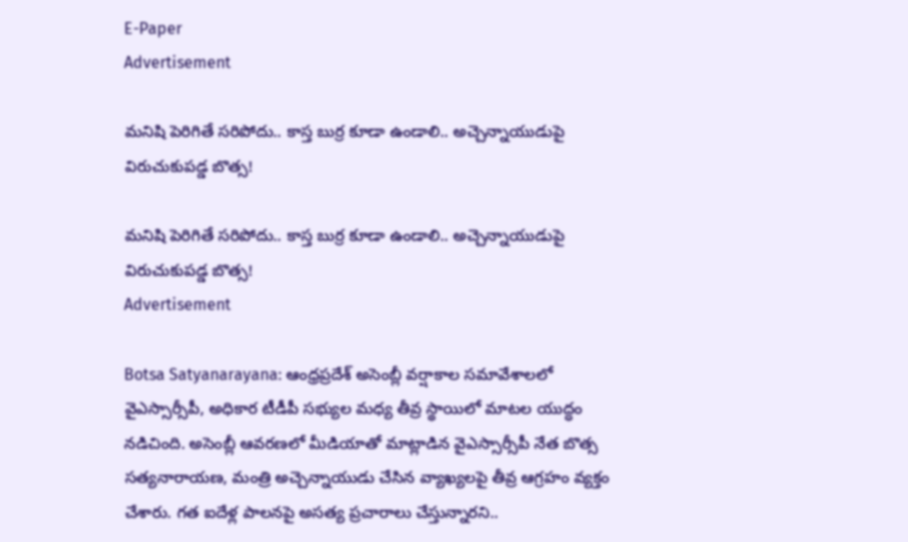E-Paper
Advertisement

మనిషి పెరిగితే సరిపోదు.. కాస్త బుర్ర కూడా ఉండాలి.. అచ్చెన్నాయుడుపై విరుచుకుపడ్డ బొత్స!

మనిషి పెరిగితే సరిపోదు.. కాస్త బుర్ర కూడా ఉండాలి.. అచ్చెన్నాయుడుపై విరుచుకుపడ్డ బొత్స!
Advertisement

Botsa Satyanarayana: ఆంధ్రప్రదేశ్ అసెంబ్లీ వర్షాకాల సమావేశాలలో వైఎస్సార్సీపీ, అధికార టీడీపీ సభ్యుల మధ్య తీవ్ర స్థాయిలో మాటల యుద్ధం నడిచింది. అసెంబ్లీ ఆవరణలో మీడియాతో మాట్లాడిన వైఎస్సార్సీపీ నేత బొత్స సత్యనారాయణ, మంత్రి అచ్చెన్నాయుడు చేసిన వ్యాఖ్యలపై తీవ్ర ఆగ్రహం వ్యక్తం చేశారు. గత ఐదేళ్ల పాలనపై అసత్య ప్రచారాలు చేస్తున్నారని..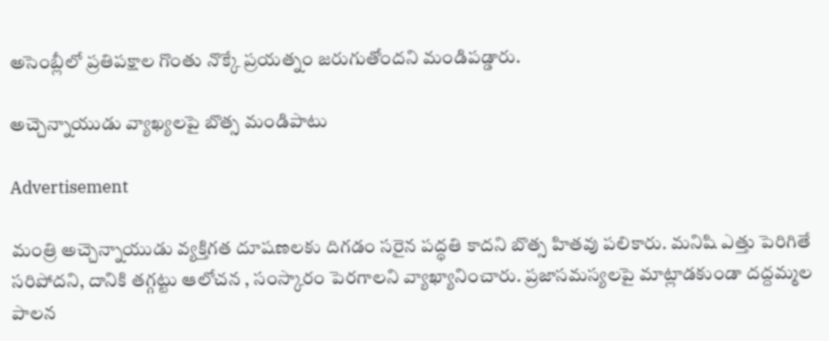అసెంబ్లీలో ప్రతిపక్షాల గొంతు నొక్కే ప్రయత్నం జరుగుతోందని మండిపడ్డారు.

అచ్చెన్నాయుడు వ్యాఖ్యలపై బొత్స మండిపాటు

Advertisement

మంత్రి అచ్చెన్నాయుడు వ్యక్తిగత దూషణలకు దిగడం సరైన పద్ధతి కాదని బొత్స హితవు పలికారు. మనిషి ఎత్తు పెరిగితే సరిపోదని, దానికి తగ్గట్టు ఆలోచన , సంస్కారం పెరగాలని వ్యాఖ్యానించారు. ప్రజాసమస్యలపై మాట్లాడకుండా దద్దమ్మల పాలన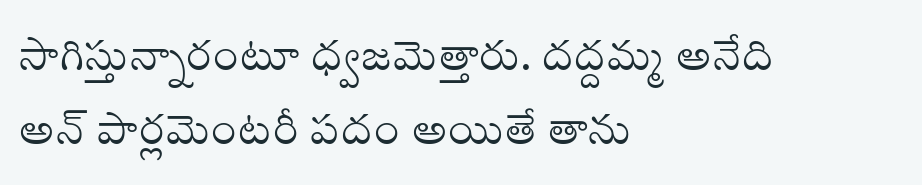సాగిస్తున్నారంటూ ధ్వజమెత్తారు. దద్దమ్మ అనేది అన్ పార్లమెంటరీ పదం అయితే తాను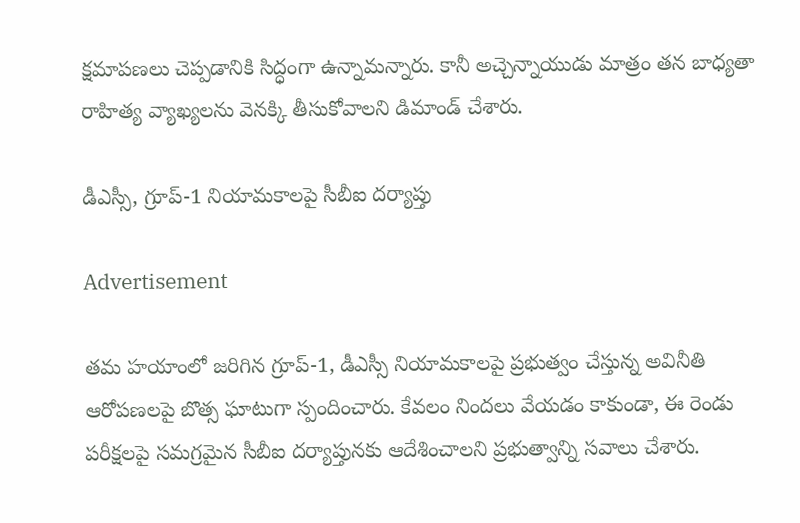క్షమాపణలు చెప్పడానికి సిద్ధంగా ఉన్నామన్నారు. కానీ అచ్చెన్నాయుడు మాత్రం తన బాధ్యతా రాహిత్య వ్యాఖ్యలను వెనక్కి తీసుకోవాలని డిమాండ్ చేశారు.

డీఎస్సీ, గ్రూప్-1 నియామకాలపై సీబీఐ దర్యాప్తు

Advertisement

తమ హయాంలో జరిగిన గ్రూప్-1, డీఎస్సీ నియామకాలపై ప్రభుత్వం చేస్తున్న అవినీతి ఆరోపణలపై బొత్స ఘాటుగా స్పందించారు. కేవలం నిందలు వేయడం కాకుండా, ఈ రెండు పరీక్షలపై సమగ్రమైన సీబీఐ దర్యాప్తునకు ఆదేశించాలని ప్రభుత్వాన్ని సవాలు చేశారు.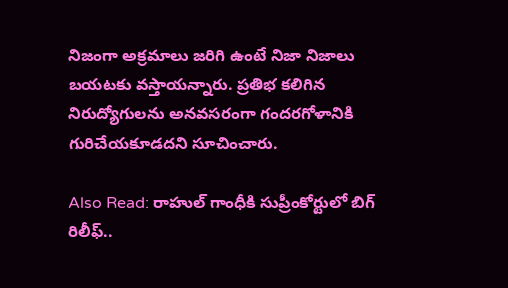నిజంగా అక్రమాలు జరిగి ఉంటే నిజా నిజాలు బయటకు వస్తాయన్నారు. ప్రతిభ కలిగిన నిరుద్యోగులను అనవసరంగా గందరగోళానికి గురిచేయకూడదని సూచించారు.

Also Read: రాహుల్ గాంధీకి సుప్రీంకోర్టులో బిగ్ రిలీఫ్..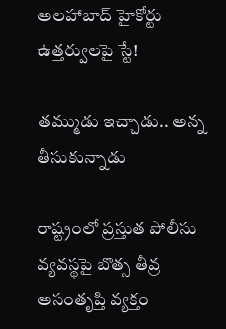అలహాబాద్ హైకోర్టు ఉత్తర్వులపై స్టే!

తమ్ముడు ఇచ్చాడు.. అన్న తీసుకున్నాడు

రాష్ట్రంలో ప్రస్తుత పోలీసు వ్యవస్థపై బొత్స తీవ్ర అసంతృప్తి వ్యక్తం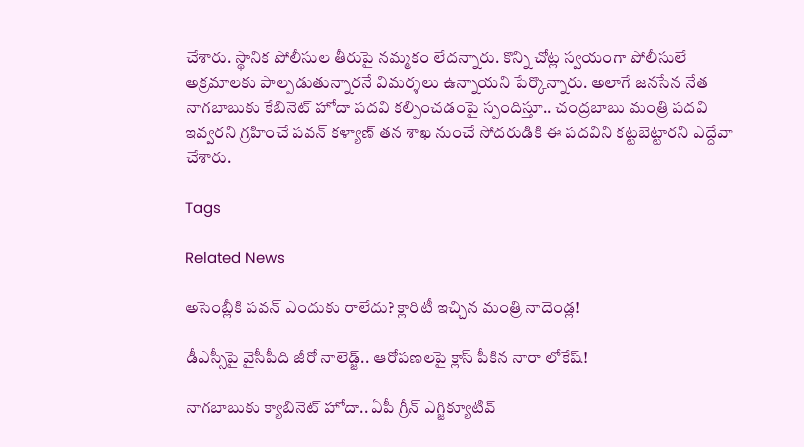చేశారు. స్థానిక పోలీసుల తీరుపై నమ్మకం లేదన్నారు. కొన్ని చోట్ల స్వయంగా పోలీసులే అక్రమాలకు పాల్పడుతున్నారనే విమర్శలు ఉన్నాయని పేర్కొన్నారు. అలాగే జనసేన నేత నాగబాబుకు కేబినెట్ హోదా పదవి కల్పించడంపై స్పందిస్తూ.. చంద్రబాబు మంత్రి పదవి ఇవ్వరని గ్రహించే పవన్ కళ్యాణ్ తన శాఖ నుంచే సోదరుడికి ఈ పదవిని కట్టబెట్టారని ఎద్దేవా చేశారు.

Tags

Related News

అసెంబ్లీకి పవన్ ఎందుకు రాలేదు? క్లారిటీ ఇచ్చిన మంత్రి నాదెండ్ల!

డీఎస్సీపై వైసీపీది జీరో నాలెడ్జ్.. ఆరోపణలపై క్లాస్ పీకిన నారా లోకేష్!

నాగబాబుకు క్యాబినెట్ హోదా.. ఏపీ గ్రీన్ ఎగ్జిక్యూటివ్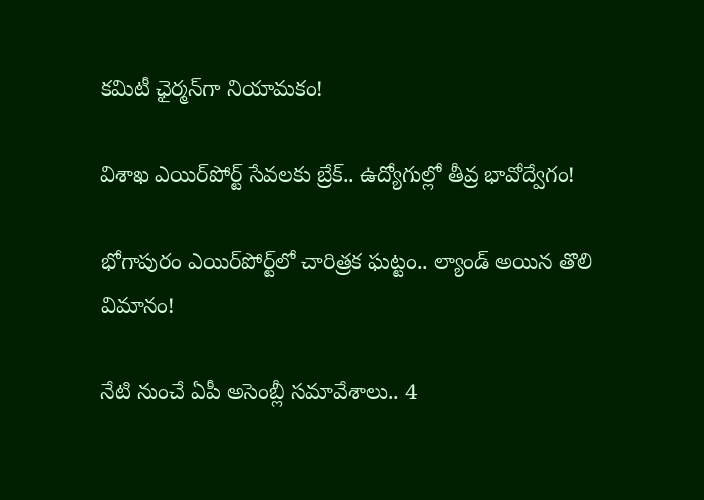కమిటీ ఛైర్మన్‌గా నియామకం!

విశాఖ ఎయిర్‌పోర్ట్ సేవలకు బ్రేక్.. ఉద్యోగుల్లో తీవ్ర భావోద్వేగం!

భోగాపురం ఎయిర్‌పోర్ట్‌లో చారిత్రక ఘట్టం.. ల్యాండ్‌ అయిన తొలి విమానం!

నేటి నుంచే ఏపీ అసెంబ్లీ సమావేశాలు.. 4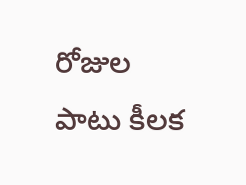రోజుల పాటు కీలక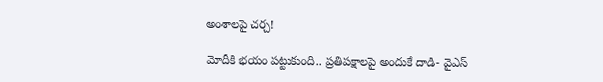అంశాలపై చర్చ!

మోదీకి భయం పట్టుకుంది.. ప్రతిపక్షాలపై అందుకే దాడి- వైఎస్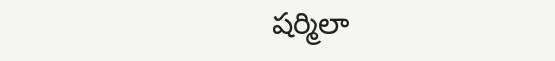షర్మిలా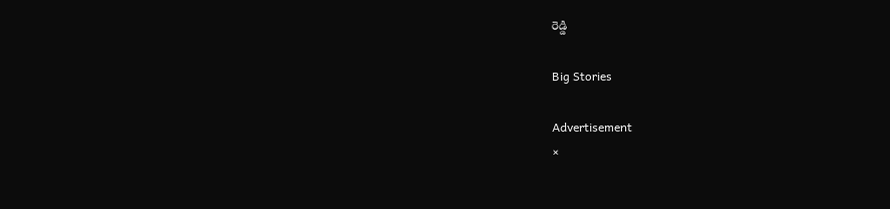రెడ్డి

Big Stories

Advertisement
×